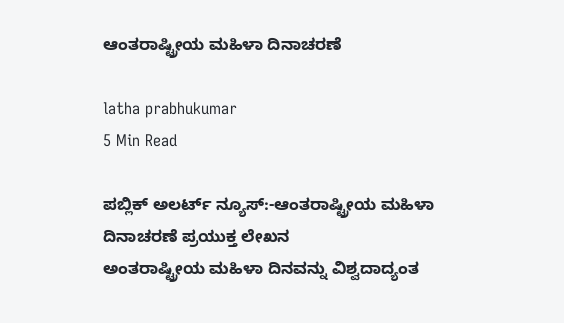ಆಂತರಾಷ್ಟ್ರೀಯ ಮಹಿಳಾ ದಿನಾಚರಣೆ

latha prabhukumar
5 Min Read

ಪಬ್ಲಿಕ್ ಅಲರ್ಟ್ ನ್ಯೂಸ್:-ಆಂತರಾಷ್ಟ್ರೀಯ ಮಹಿಳಾ ದಿನಾಚರಣೆ ಪ್ರಯುಕ್ತ ಲೇಖನ
ಅಂತರಾಷ್ಟ್ರೀಯ ಮಹಿಳಾ ದಿನವನ್ನು ವಿಶ್ವದಾದ್ಯಂತ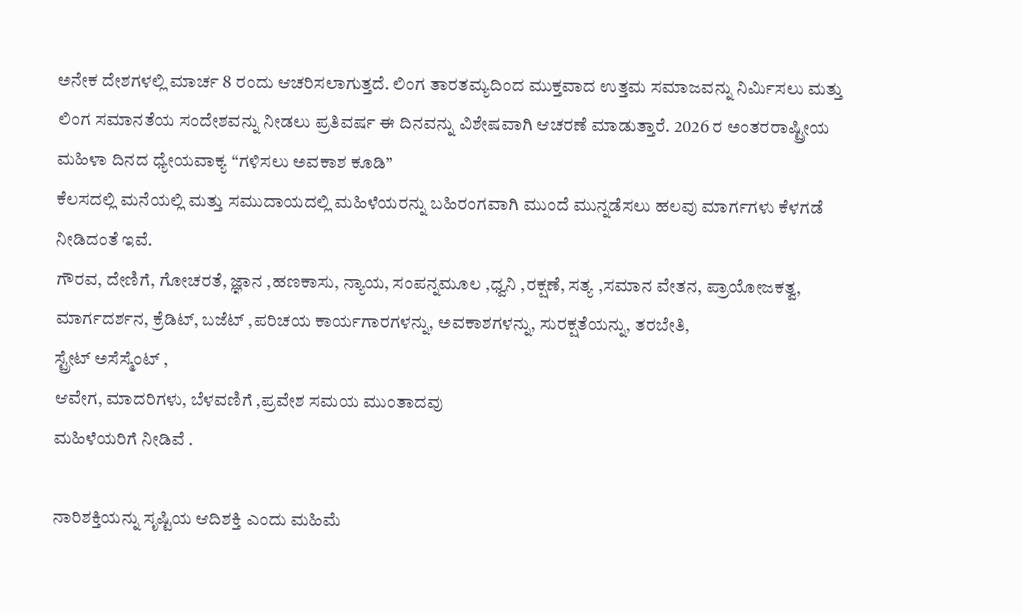ಅನೇಕ ದೇಶಗಳಲ್ಲಿ ಮಾರ್ಚ 8 ರಂದು ಆಚರಿಸಲಾಗುತ್ತದೆ. ಲಿಂಗ ತಾರತಮ್ಯದಿಂದ ಮುಕ್ತವಾದ ಉತ್ತಮ ಸಮಾಜವನ್ನು ನಿರ್ಮಿಸಲು ಮತ್ತು ಲಿಂಗ ಸಮಾನತೆಯ ಸಂದೇಶವನ್ನು ನೀಡಲು ಪ್ರತಿವರ್ಷ ಈ ದಿನವನ್ನು ವಿಶೇಷವಾಗಿ ಆಚರಣೆ ಮಾಡುತ್ತಾರೆ. 2026 ರ ಅಂತರರಾಷ್ಟ್ರೀಯ ಮಹಿಳಾ ದಿನದ ಧ್ಯೇಯವಾಕ್ಯ “ಗಳಿಸಲು ಅವಕಾಶ ಕೂಡಿ”
ಕೆಲಸದಲ್ಲಿ ಮನೆಯಲ್ಲಿ ಮತ್ತು ಸಮುದಾಯದಲ್ಲಿ ಮಹಿಳೆಯರನ್ನು ಬಹಿರಂಗವಾಗಿ ಮುಂದೆ ಮುನ್ನಡೆಸಲು ಹಲವು ಮಾರ್ಗಗಳು ಕೆಳಗಡೆ ನೀಡಿದಂತೆ ಇವೆ.
ಗೌರವ, ದೇಣಿಗೆ, ಗೋಚರತೆ, ಜ್ಞಾನ ,ಹಣಕಾಸು, ನ್ಯಾಯ, ಸಂಪನ್ನಮೂಲ ,ಧ್ವನಿ ,ರಕ್ಷಣೆ, ಸತ್ಯ ,ಸಮಾನ ವೇತನ, ಪ್ರಾಯೋಜಕತ್ವ, ಮಾರ್ಗದರ್ಶನ, ಕ್ರೆಡಿಟ್, ಬಜೆಟ್ ,ಪರಿಚಯ ಕಾರ್ಯಗಾರಗಳನ್ನು, ಅವಕಾಶಗಳನ್ನು, ಸುರಕ್ಷತೆಯನ್ನು, ತರಬೇತಿ,
ಸ್ಟ್ರೇಟ್ ಅಸೆಸ್ಮೆಂಟ್ ,
ಆವೇಗ, ಮಾದರಿಗಳು, ಬೆಳವಣಿಗೆ ,ಪ್ರವೇಶ ಸಮಯ ಮುಂತಾದವು
ಮಹಿಳೆಯರಿಗೆ ನೀಡಿವೆ .

ನಾರಿಶಕ್ತಿಯನ್ನು ಸೃಷ್ಟಿಯ ಆದಿಶಕ್ತಿ ಎಂದು ಮಹಿಮೆ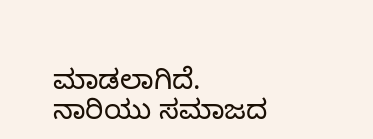ಮಾಡಲಾಗಿದೆ. ನಾರಿಯು ಸಮಾಜದ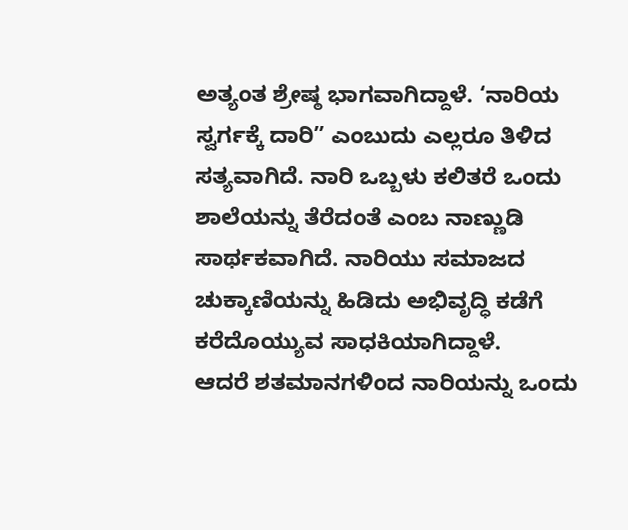ಅತ್ಯಂತ ಶ್ರೇಷ್ಠ ಭಾಗವಾಗಿದ್ದಾಳೆ. ‘ನಾರಿಯ ಸ್ವರ್ಗಕ್ಕೆ ದಾರಿ” ಎಂಬುದು ಎಲ್ಲರೂ ತಿಳಿದ ಸತ್ಯವಾಗಿದೆ. ನಾರಿ ಒಬ್ಬಳು ಕಲಿತರೆ ಒಂದು ಶಾಲೆಯನ್ನು ತೆರೆದಂತೆ ಎಂಬ ನಾಣ್ಣುಡಿ ಸಾರ್ಥಕವಾಗಿದೆ. ನಾರಿಯು ಸಮಾಜದ ಚುಕ್ಕಾಣಿಯನ್ನು ಹಿಡಿದು ಅಭಿವೃದ್ಧಿ ಕಡೆಗೆ ಕರೆದೊಯ್ಯುವ ಸಾಧಕಿಯಾಗಿದ್ದಾಳೆ.
ಆದರೆ ಶತಮಾನಗಳಿಂದ ನಾರಿಯನ್ನು ಒಂದು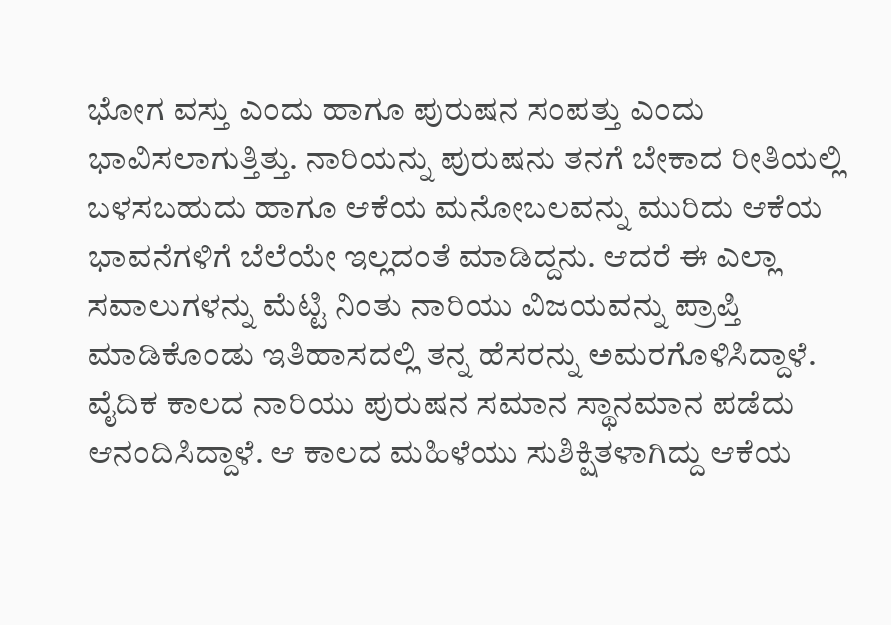ಭೋಗ ವಸ್ತು ಎಂದು ಹಾಗೂ ಪುರುಷನ ಸಂಪತ್ತು ಎಂದು ಭಾವಿಸಲಾಗುತ್ತಿತ್ತು. ನಾರಿಯನ್ನು ಪುರುಷನು ತನಗೆ ಬೇಕಾದ ರೀತಿಯಲ್ಲಿ ಬಳಸಬಹುದು ಹಾಗೂ ಆಕೆಯ ಮನೋಬಲವನ್ನು ಮುರಿದು ಆಕೆಯ ಭಾವನೆಗಳಿಗೆ ಬೆಲೆಯೇ ಇಲ್ಲದಂತೆ ಮಾಡಿದ್ದನು. ಆದರೆ ಈ ಎಲ್ಲಾ ಸವಾಲುಗಳನ್ನು ಮೆಟ್ಟಿ ನಿಂತು ನಾರಿಯು ವಿಜಯವನ್ನು ಪ್ರಾಪ್ತಿ ಮಾಡಿಕೊಂಡು ಇತಿಹಾಸದಲ್ಲಿ ತನ್ನ ಹೆಸರನ್ನು ಅಮರಗೊಳಿಸಿದ್ದಾಳೆ.
ವೈದಿಕ ಕಾಲದ ನಾರಿಯು ಪುರುಷನ ಸಮಾನ ಸ್ಥಾನಮಾನ ಪಡೆದು ಆನಂದಿಸಿದ್ದಾಳೆ. ಆ ಕಾಲದ ಮಹಿಳೆಯು ಸುಶಿಕ್ಷಿತಳಾಗಿದ್ದು ಆಕೆಯ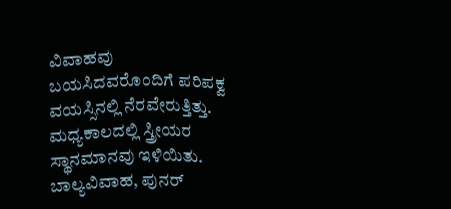ವಿವಾಹವು ಬಯಸಿದವರೊಂದಿಗೆ ಪರಿಪಕ್ವ ವಯಸ್ಸಿನಲ್ಲಿ ನೆರವೇರುತ್ತಿತ್ತು.
ಮಧ್ಯಕಾಲದಲ್ಲಿ ಸ್ತ್ರೀಯರ ಸ್ಥಾನಮಾನವು ಇಳಿಯಿತು. ಬಾಲ್ಯವಿವಾಹ, ಪುನರ್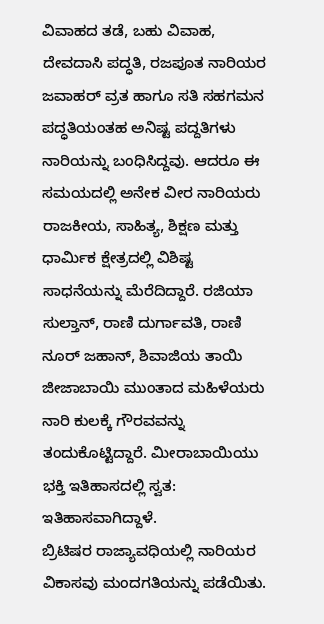ವಿವಾಹದ ತಡೆ, ಬಹು ವಿವಾಹ, ದೇವದಾಸಿ ಪದ್ಧತಿ, ರಜಪೂತ ನಾರಿಯರ ಜವಾಹರ್ ವ್ರತ ಹಾಗೂ ಸತಿ ಸಹಗಮನ ಪದ್ಧತಿಯಂತಹ ಅನಿಷ್ಟ ಪದ್ದತಿಗಳು ನಾರಿಯನ್ನು ಬಂಧಿಸಿದ್ದವು. ಆದರೂ ಈ ಸಮಯದಲ್ಲಿ ಅನೇಕ ವೀರ ನಾರಿಯರು ರಾಜಕೀಯ, ಸಾಹಿತ್ಯ, ಶಿಕ್ಷಣ ಮತ್ತು ಧಾರ್ಮಿಕ ಕ್ಷೇತ್ರದಲ್ಲಿ ವಿಶಿಷ್ಟ ಸಾಧನೆಯನ್ನು ಮೆರೆದಿದ್ದಾರೆ. ರಜಿಯಾ ಸುಲ್ತಾನ್, ರಾಣಿ ದುರ್ಗಾವತಿ, ರಾಣಿ ನೂರ್ ಜಹಾನ್, ಶಿವಾಜಿಯ ತಾಯಿ ಜೀಜಾಬಾಯಿ ಮುಂತಾದ ಮಹಿಳೆಯರು ನಾರಿ ಕುಲಕ್ಕೆ ಗೌರವವನ್ನು ತಂದುಕೊಟ್ಟಿದ್ದಾರೆ. ಮೀರಾಬಾಯಿಯು ಭಕ್ತಿ ಇತಿಹಾಸದಲ್ಲಿ ಸ್ವತ: ಇತಿಹಾಸವಾಗಿದ್ದಾಳೆ.
ಬ್ರಿಟಿಷರ ರಾಜ್ಯಾವಧಿಯಲ್ಲಿ ನಾರಿಯರ ವಿಕಾಸವು ಮಂದಗತಿಯನ್ನು ಪಡೆಯಿತು.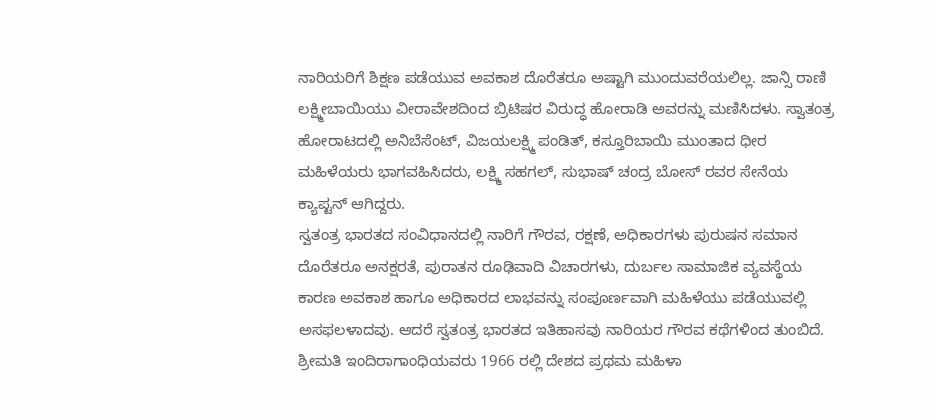ನಾರಿಯರಿಗೆ ಶಿಕ್ಷಣ ಪಡೆಯುವ ಅವಕಾಶ ದೊರೆತರೂ ಅಷ್ಟಾಗಿ ಮುಂದುವರೆಯಲಿಲ್ಲ. ಜಾನ್ಸಿ ರಾಣಿ ಲಕ್ಷ್ಮೀಬಾಯಿಯು ವೀರಾವೇಶದಿಂದ ಬ್ರಿಟಿಷರ ವಿರುದ್ಧ ಹೋರಾಡಿ ಅವರನ್ನು ಮಣಿಸಿದಳು. ಸ್ವಾತಂತ್ರ ಹೋರಾಟದಲ್ಲಿ ಅನಿಬೆಸೆಂಟ್, ವಿಜಯಲಕ್ಷ್ಮಿ ಪಂಡಿತ್, ಕಸ್ತೂರಿಬಾಯಿ ಮುಂತಾದ ಧೀರ ಮಹಿಳೆಯರು ಭಾಗವಹಿಸಿದರು, ಲಕ್ಷ್ಮಿ ಸಹಗಲ್, ಸುಭಾಷ್ ಚಂದ್ರ ಬೋಸ್ ರವರ ಸೇನೆಯ ಕ್ಯಾಪ್ಟನ್ ಆಗಿದ್ದರು.
ಸ್ವತಂತ್ರ ಭಾರತದ ಸಂವಿಧಾನದಲ್ಲಿ ನಾರಿಗೆ ಗೌರವ, ರಕ್ಷಣೆ, ಅಧಿಕಾರಗಳು ಪುರುಷನ ಸಮಾನ ದೊರೆತರೂ ಅನಕ್ಷರತೆ, ಪುರಾತನ ರೂಢಿವಾದಿ ವಿಚಾರಗಳು, ದುರ್ಬಲ ಸಾಮಾಜಿಕ ವ್ಯವಸ್ಥೆಯ ಕಾರಣ ಅವಕಾಶ ಹಾಗೂ ಅಧಿಕಾರದ ಲಾಭವನ್ನು ಸಂಪೂರ್ಣವಾಗಿ ಮಹಿಳೆಯು ಪಡೆಯುವಲ್ಲಿ ಅಸಫಲಳಾದವು. ಆದರೆ ಸ್ವತಂತ್ರ ಭಾರತದ ಇತಿಹಾಸವು ನಾರಿಯರ ಗೌರವ ಕಥೆಗಳಿಂದ ತುಂಬಿದೆ. ಶ್ರೀಮತಿ ಇಂದಿರಾಗಾಂಧಿಯವರು 1966 ರಲ್ಲಿ ದೇಶದ ಪ್ರಥಮ ಮಹಿಳಾ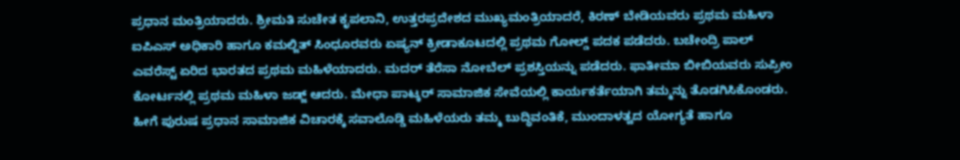ಪ್ರಧಾನ ಮಂತ್ರಿಯಾದರು. ಶ್ರೀಮತಿ ಸುಚೇತ ಕೃಪಲಾನಿ, ಉತ್ತರಪ್ರದೇಶದ ಮುಖ್ಯಮಂತ್ರಿಯಾದರೆ, ಕಿರಣ್ ಬೇಡಿಯವರು ಪ್ರಥಮ ಮಹಿಳಾ ಐಪಿಎಸ್ ಅಧಿಕಾರಿ ಹಾಗೂ ಕಮಲ್ಜಿತ್ ಸಿಂಧೂರವರು ಏಷ್ಯನ್ ಕ್ರೀಡಾಕೂಟದಲ್ಲಿ ಪ್ರಥಮ ಗೋಲ್ಡ್ ಪದಕ ಪಡೆದರು. ಬಚೇಂದ್ರಿ ಪಾಲ್ ಎವರೆಸ್ಟ್ ಏರಿದ ಭಾರತದ ಪ್ರಥಮ ಮಹಿಳೆಯಾದರು. ಮದರ್ ತೆರೆಸಾ ನೋಬೆಲ್ ಪ್ರಶಸ್ತಿಯನ್ನು ಪಡೆದರು. ಫಾತೀಮಾ ಬೀಬಿಯವರು ಸುಪ್ರೀಂ ಕೋರ್ಟನಲ್ಲಿ ಪ್ರಥಮ ಮಹಿಳಾ ಜಡ್ಜ್ ಆದರು. ಮೇಧಾ ಪಾಟ್ಕರ್ ಸಾಮಾಜಿಕ ಸೇವೆಯಲ್ಲಿ ಕಾರ್ಯಕರ್ತೆಯಾಗಿ ತಮ್ಮನ್ನು ತೊಡಗಿಸಿಕೊಂಡರು. ಹೀಗೆ ಪುರುಷ ಪ್ರಧಾನ ಸಾಮಾಜಿಕ ವಿಚಾರಕ್ಕೆ ಸವಾಲೊಡ್ಡಿ ಮಹಿಳೆಯರು ತಮ್ಮ ಬುದ್ಧಿವಂತಿಕೆ, ಮುಂದಾಳತ್ವದ ಯೋಗ್ಯತೆ ಹಾಗೂ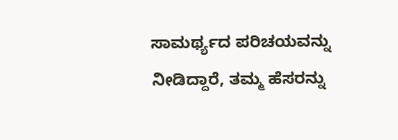ಸಾಮರ್ಥ್ಯದ ಪರಿಚಯವನ್ನು ನೀಡಿದ್ದಾರೆ, ತಮ್ಮ ಹೆಸರನ್ನು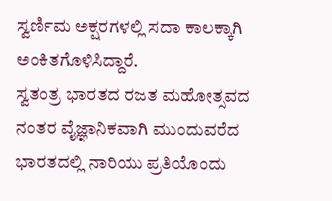ಸ್ವರ್ಣಿಮ ಅಕ್ಷರಗಳಲ್ಲಿ ಸದಾ ಕಾಲಕ್ಕಾಗಿ ಅಂಕಿತಗೊಳಿಸಿದ್ದಾರೆ.
ಸ್ವತಂತ್ರ ಭಾರತದ ರಜತ ಮಹೋತ್ಸವದ ನಂತರ ವೈಜ್ಞಾನಿಕವಾಗಿ ಮುಂದುವರೆದ ಭಾರತದಲ್ಲಿ ನಾರಿಯು ಪ್ರತಿಯೊಂದು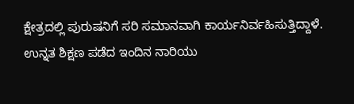ಕ್ಷೇತ್ರದಲ್ಲಿ ಪುರುಷನಿಗೆ ಸರಿ ಸಮಾನವಾಗಿ ಕಾರ್ಯನಿರ್ವಹಿಸುತ್ತಿದ್ದಾಳೆ. ಉನ್ನತ ಶಿಕ್ಷಣ ಪಡೆದ ಇಂದಿನ ನಾರಿಯು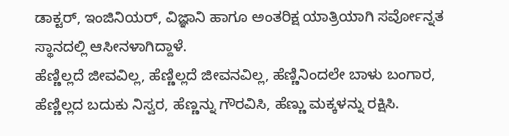ಡಾಕ್ಟರ್, ಇಂಜಿನಿಯರ್, ವಿಜ್ಞಾನಿ ಹಾಗೂ ಅಂತರಿಕ್ಷ ಯಾತ್ರಿಯಾಗಿ ಸರ್ವೋನ್ನತ ಸ್ಥಾನದಲ್ಲಿ ಆಸೀನಳಾಗಿದ್ದಾಳೆ.
ಹೆಣ್ಣಿಲ್ಲದೆ ಜೀವವಿಲ್ಲ, ಹೆಣ್ಣಿಲ್ಲದೆ ಜೀವನವಿಲ್ಲ, ಹೆಣ್ಣಿನಿಂದಲೇ ಬಾಳು ಬಂಗಾರ, ಹೆಣ್ಣಿಲ್ಲದ ಬದುಕು ನಿಸ್ವರ, ಹೆಣ್ಣನ್ನು ಗೌರವಿಸಿ, ಹೆಣ್ಣು ಮಕ್ಕಳನ್ನು ರಕ್ಷಿಸಿ.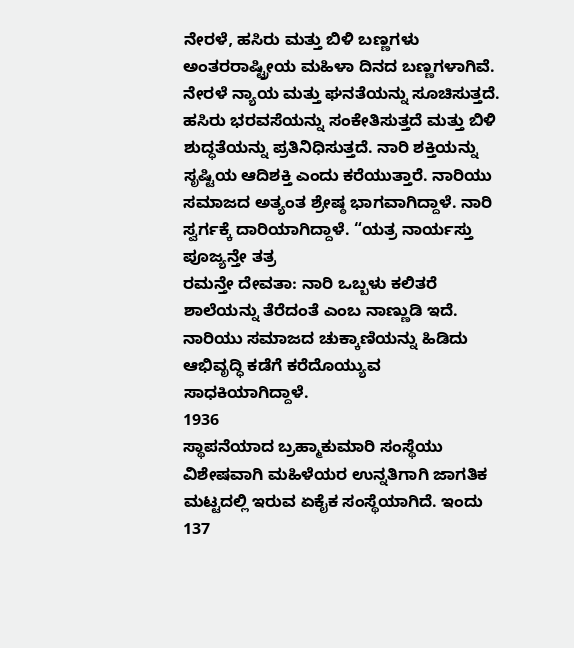ನೇರಳೆ, ಹಸಿರು ಮತ್ತು ಬಿಳಿ ಬಣ್ಣಗಳು ಅಂತರರಾಷ್ಟ್ರೀಯ ಮಹಿಳಾ ದಿನದ ಬಣ್ಣಗಳಾಗಿವೆ. ನೇರಳೆ ನ್ಯಾಯ ಮತ್ತು ಘನತೆಯನ್ನು ಸೂಚಿಸುತ್ತದೆ. ಹಸಿರು ಭರವಸೆಯನ್ನು ಸಂಕೇತಿಸುತ್ತದೆ ಮತ್ತು ಬಿಳಿ ಶುದ್ಧತೆಯನ್ನು ಪ್ರತಿನಿಧಿಸುತ್ತದೆ. ನಾರಿ ಶಕ್ತಿಯನ್ನು ಸೃಷ್ಟಿಯ ಆದಿಶಕ್ತಿ ಎಂದು ಕರೆಯುತ್ತಾರೆ. ನಾರಿಯು ಸಮಾಜದ ಅತ್ಯಂತ ಶ್ರೇಷ್ಠ ಭಾಗವಾಗಿದ್ದಾಳೆ. ನಾರಿ ಸ್ವರ್ಗಕ್ಕೆ ದಾರಿಯಾಗಿದ್ದಾಳೆ. “ಯತ್ರ ನಾರ್ಯಸ್ತು ಪೂಜ್ಯನ್ತೇ ತತ್ರ
ರಮನ್ತೇ ದೇವತಾ: ನಾರಿ ಒಬ್ಬಳು ಕಲಿತರೆ ಶಾಲೆಯನ್ನು ತೆರೆದಂತೆ ಎಂಬ ನಾಣ್ಣುಡಿ ಇದೆ. ನಾರಿಯು ಸಮಾಜದ ಚುಕ್ಕಾಣಿಯನ್ನು ಹಿಡಿದು ಆಭಿವೃದ್ಧಿ ಕಡೆಗೆ ಕರೆದೊಯ್ಯುವ ಸಾಧಕಿಯಾಗಿದ್ದಾಳೆ.
1936
ಸ್ಥಾಪನೆಯಾದ ಬ್ರಹ್ಮಾಕುಮಾರಿ ಸಂಸ್ಥೆಯು ವಿಶೇಷವಾಗಿ ಮಹಿಳೆಯರ ಉನ್ನತಿಗಾಗಿ ಜಾಗತಿಕ ಮಟ್ಟದಲ್ಲಿ ಇರುವ ಏಕೈಕ ಸಂಸ್ಥೆಯಾಗಿದೆ. ಇಂದು 137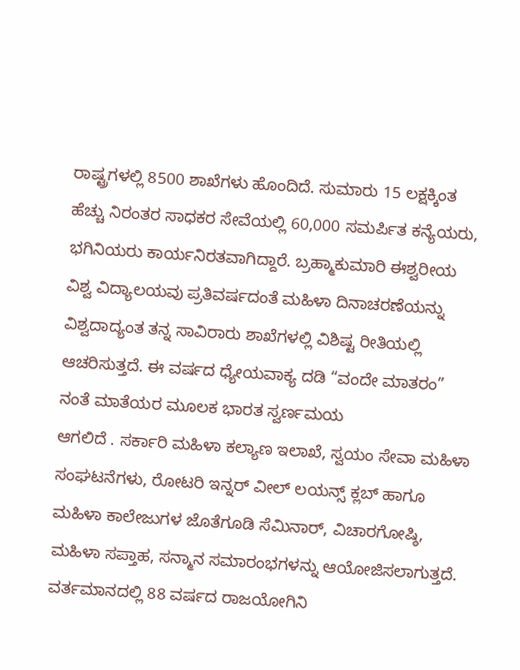ರಾಷ್ಟ್ರಗಳಲ್ಲಿ 8500 ಶಾಖೆಗಳು ಹೊಂದಿದೆ. ಸುಮಾರು 15 ಲಕ್ಷಕ್ಕಿಂತ ಹೆಚ್ಚು ನಿರಂತರ ಸಾಧಕರ ಸೇವೆಯಲ್ಲಿ 60,000 ಸಮರ್ಪಿತ ಕನ್ಯೆಯರು, ಭಗಿನಿಯರು ಕಾರ್ಯನಿರತವಾಗಿದ್ದಾರೆ. ಬ್ರಹ್ಮಾಕುಮಾರಿ ಈಶ್ವರೀಯ ವಿಶ್ವ ವಿದ್ಯಾಲಯವು ಪ್ರತಿವರ್ಷದಂತೆ ಮಹಿಳಾ ದಿನಾಚರಣೆಯನ್ನು ವಿಶ್ವದಾದ್ಯಂತ ತನ್ನ ಸಾವಿರಾರು ಶಾಖೆಗಳಲ್ಲಿ ವಿಶಿಷ್ಟ ರೀತಿಯಲ್ಲಿ ಆಚರಿಸುತ್ತದೆ. ಈ ವರ್ಷದ ಧ್ಯೇಯವಾಕ್ಯ ದಡಿ “ವಂದೇ ಮಾತರಂ” ನಂತೆ ಮಾತೆಯರ ಮೂಲಕ ಭಾರತ ಸ್ವರ್ಣಮಯ
ಆಗಲಿದೆ . ಸರ್ಕಾರಿ ಮಹಿಳಾ ಕಲ್ಯಾಣ ಇಲಾಖೆ, ಸ್ವಯಂ ಸೇವಾ ಮಹಿಳಾ ಸಂಘಟನೆಗಳು, ರೋಟರಿ ಇನ್ನರ್ ವೀಲ್ ಲಯನ್ಸ್ ಕ್ಲಬ್ ಹಾಗೂ ಮಹಿಳಾ ಕಾಲೇಜುಗಳ ಜೊತೆಗೂಡಿ ಸೆಮಿನಾರ್, ವಿಚಾರಗೋಷ್ಠಿ, ಮಹಿಳಾ ಸಪ್ತಾಹ, ಸನ್ಮಾನ ಸಮಾರಂಭಗಳನ್ನು ಆಯೋಜಿಸಲಾಗುತ್ತದೆ. ವರ್ತಮಾನದಲ್ಲಿ 88 ವರ್ಷದ ರಾಜಯೋಗಿನಿ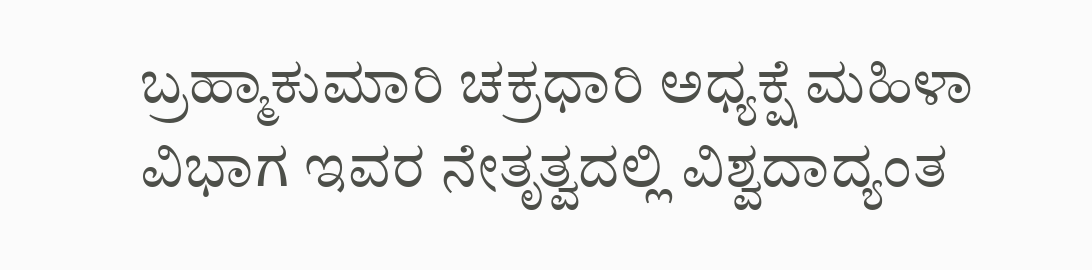ಬ್ರಹ್ಮಾಕುಮಾರಿ ಚಕ್ರಧಾರಿ ಅಧ್ಯಕ್ಷೆ ಮಹಿಳಾ ವಿಭಾಗ ಇವರ ನೇತೃತ್ವದಲ್ಲಿ ವಿಶ್ವದಾದ್ಯಂತ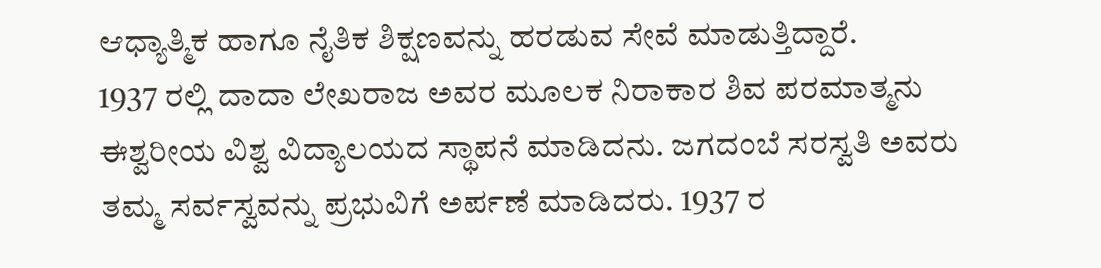ಆಧ್ಯಾತ್ಮಿಕ ಹಾಗೂ ನೈತಿಕ ಶಿಕ್ಷಣವನ್ನು ಹರಡುವ ಸೇವೆ ಮಾಡುತ್ತಿದ್ದಾರೆ.
1937 ರಲ್ಲಿ ದಾದಾ ಲೇಖರಾಜ ಅವರ ಮೂಲಕ ನಿರಾಕಾರ ಶಿವ ಪರಮಾತ್ಮನು ಈಶ್ವರೀಯ ವಿಶ್ವ ವಿದ್ಯಾಲಯದ ಸ್ಥಾಪನೆ ಮಾಡಿದನು. ಜಗದಂಬೆ ಸರಸ್ವತಿ ಅವರು ತಮ್ಮ ಸರ್ವಸ್ವವನ್ನು ಪ್ರಭುವಿಗೆ ಅರ್ಪಣೆ ಮಾಡಿದರು. 1937 ರ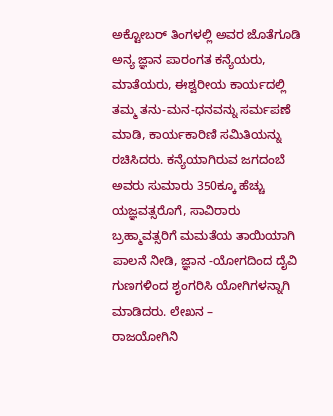ಅಕ್ಟೋಬರ್ ತಿಂಗಳಲ್ಲಿ ಅವರ ಜೊತೆಗೂಡಿ ಅನ್ಯ ಜ್ಞಾನ ಪಾರಂಗತ ಕನ್ಯೆಯರು, ಮಾತೆಯರು, ಈಶ್ವರೀಯ ಕಾರ್ಯದಲ್ಲಿ ತಮ್ಮ ತನು-ಮನ-ಧನವನ್ನು ಸರ್ಮಪಣೆ ಮಾಡಿ, ಕಾರ್ಯಕಾರಿಣಿ ಸಮಿತಿಯನ್ನು ರಚಿಸಿದರು. ಕನ್ಯೆಯಾಗಿರುವ ಜಗದಂಬೆ ಅವರು ಸುಮಾರು 350ಕ್ಕೂ ಹೆಚ್ಚು ಯಜ್ಞವತ್ಸರೊಗೆ, ಸಾವಿರಾರು ಬ್ರಹ್ಮಾವತ್ಸರಿಗೆ ಮಮತೆಯ ತಾಯಿಯಾಗಿ ಪಾಲನೆ ನೀಡಿ, ಜ್ಞಾನ -ಯೋಗದಿಂದ ದೈವಿ ಗುಣಗಳಿಂದ ಶೃಂಗರಿಸಿ ಯೋಗಿಗಳನ್ನಾಗಿ ಮಾಡಿದರು. ಲೇಖನ –
ರಾಜಯೋಗಿನಿ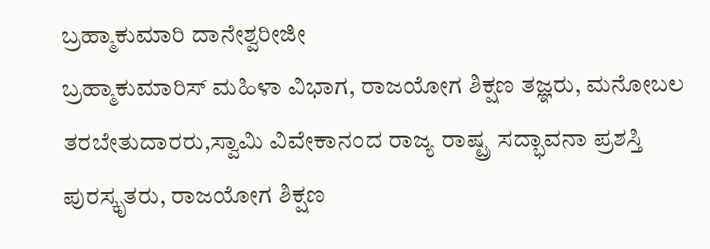ಬ್ರಹ್ಮಾಕುಮಾರಿ ದಾನೇಶ್ವರೀಜೀ
ಬ್ರಹ್ಮಾಕುಮಾರಿಸ್ ಮಹಿಳಾ ವಿಭಾಗ, ರಾಜಯೋಗ ಶಿಕ್ಷಣ ತಜ್ಞರು, ಮನೋಬಲ ತರಬೇತುದಾರರು,ಸ್ವಾಮಿ ವಿವೇಕಾನಂದ ರಾಜ್ಯ ರಾಷ್ಟ್ರ ಸದ್ಭಾವನಾ ಪ್ರಶಸ್ತಿ ಪುರಸ್ಕೃತರು, ರಾಜಯೋಗ ಶಿಕ್ಷಣ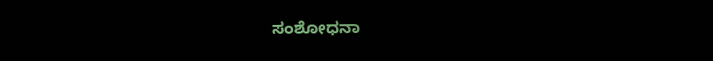ಸಂಶೋಧನಾ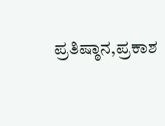ಪ್ರತಿಷ್ಠಾನ,ಪ್ರಕಾಶ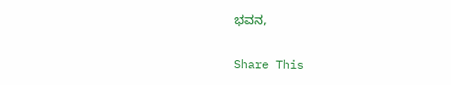ಭವನ,

Share This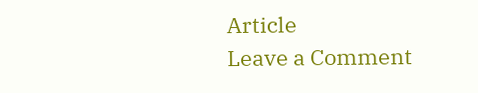Article
Leave a Comment